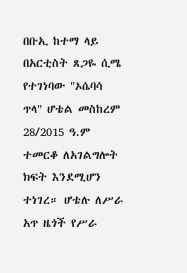በቡኢ ከተማ ላይ በአርቲስት ጸጋዬ ሲሜ የተገነባው "ኦሴባሳ ጥላ" ሆቴል መስከረም 28/2015 ዓ.ም ተመርቆ ለአገልግሎት ክፍት እንደሚሆን ተነገረ። ሆቴሉ ለሥራ አጥ ዜጎች የሥራ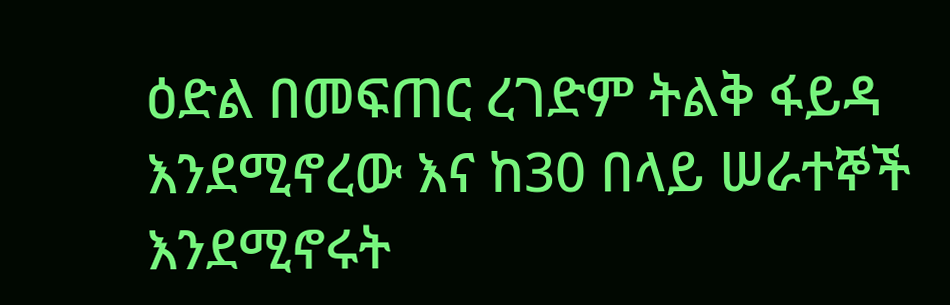ዕድል በመፍጠር ረገድም ትልቅ ፋይዳ እንደሚኖረው እና ከ30 በላይ ሠራተኞች እንደሚኖሩት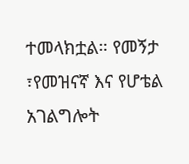ተመላክቷል። የመኝታ ፣የመዝናኛ እና የሆቴል አገልግሎት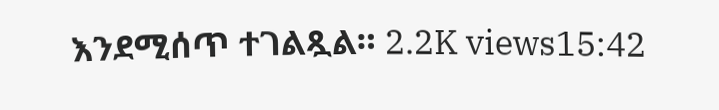እንደሚሰጥ ተገልጿል። 2.2K views15:42